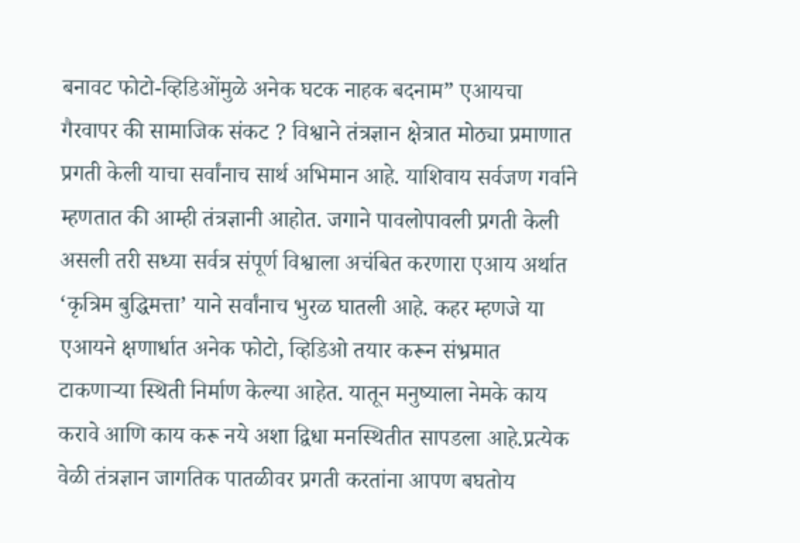बनावट फोटो-व्हिडिओंमुळे अनेक घटक नाहक बदनाम” एआयचा गैरवापर की सामाजिक संकट ? विश्वाने तंत्रज्ञान क्षेत्रात मोठ्या प्रमाणात प्रगती केली याचा सर्वांनाच सार्थ अभिमान आहे. याशिवाय सर्वजण गर्वाने म्हणतात की आम्ही तंत्रज्ञानी आहोत. जगाने पावलोपावली प्रगती केली असली तरी सध्या सर्वत्र संपूर्ण विश्वाला अचंबित करणारा एआय अर्थात ‘कृत्रिम बुद्धिमत्ता’ याने सर्वांनाच भुरळ घातली आहे. कहर म्हणजे या एआयने क्षणार्धात अनेक फोटो, व्हिडिओ तयार करून संभ्रमात टाकणाऱ्या स्थिती निर्माण केल्या आहेत. यातून मनुष्याला नेमके काय करावे आणि काय करू नये अशा द्विधा मनस्थितीत सापडला आहे.प्रत्येक वेळी तंत्रज्ञान जागतिक पातळीवर प्रगती करतांना आपण बघतोय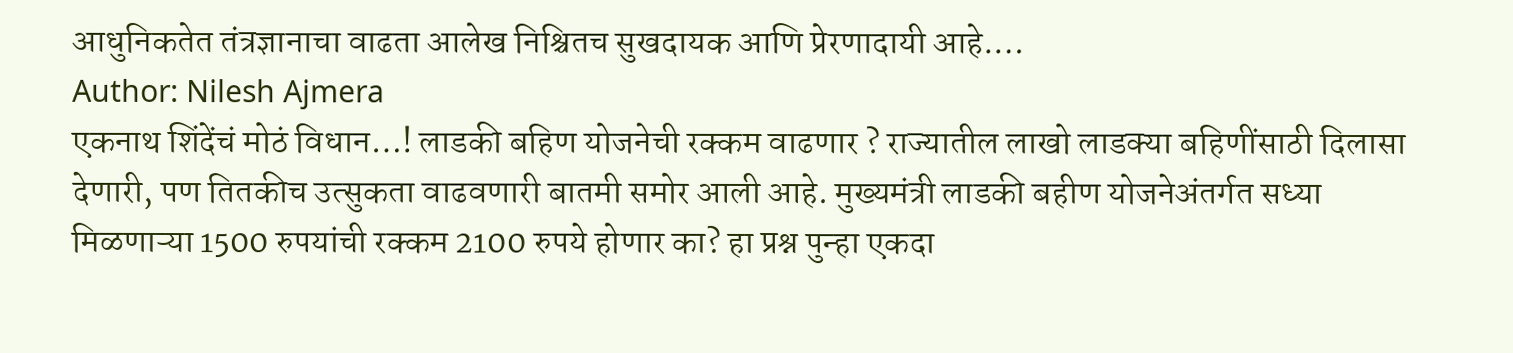आधुनिकतेत तंत्रज्ञानाचा वाढता आलेख निश्चितच सुखदायक आणि प्रेरणादायी आहे.…
Author: Nilesh Ajmera
एकनाथ शिंदेंचं मोठं विधान…! लाडकी बहिण योजनेची रक्कम वाढणार ? राज्यातील लाखो लाडक्या बहिणींसाठी दिलासा देणारी, पण तितकीच उत्सुकता वाढवणारी बातमी समोर आली आहे. मुख्यमंत्री लाडकी बहीण योजनेअंतर्गत सध्या मिळणाऱ्या 1500 रुपयांची रक्कम 2100 रुपये होणार का? हा प्रश्न पुन्हा एकदा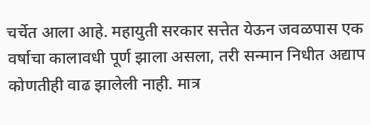चर्चेत आला आहे. महायुती सरकार सत्तेत येऊन जवळपास एक वर्षाचा कालावधी पूर्ण झाला असला, तरी सन्मान निधीत अद्याप कोणतीही वाढ झालेली नाही. मात्र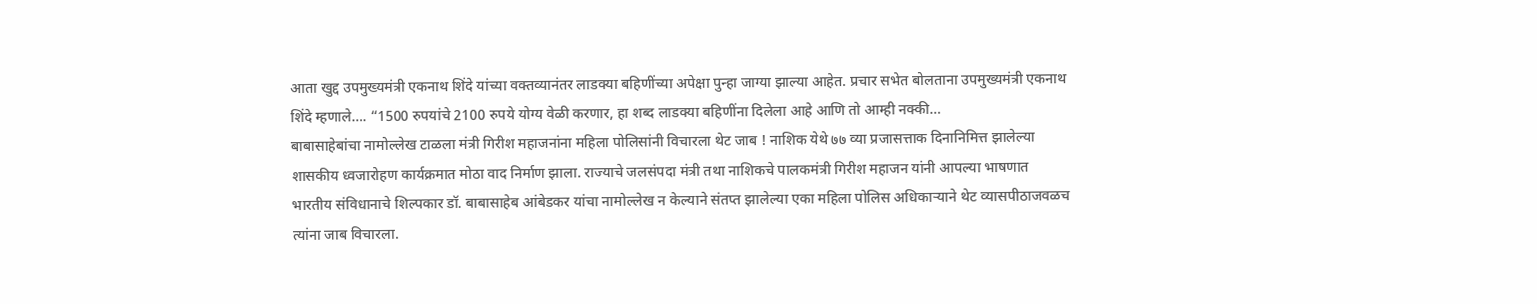आता खुद्द उपमुख्यमंत्री एकनाथ शिंदे यांच्या वक्तव्यानंतर लाडक्या बहिणींच्या अपेक्षा पुन्हा जाग्या झाल्या आहेत. प्रचार सभेत बोलताना उपमुख्यमंत्री एकनाथ शिंदे म्हणाले…. “1500 रुपयांचे 2100 रुपये योग्य वेळी करणार, हा शब्द लाडक्या बहिणींना दिलेला आहे आणि तो आम्ही नक्की…
बाबासाहेबांचा नामोल्लेख टाळला मंत्री गिरीश महाजनांना महिला पोलिसांनी विचारला थेट जाब ! नाशिक येथे ७७ व्या प्रजासत्ताक दिनानिमित्त झालेल्या शासकीय ध्वजारोहण कार्यक्रमात मोठा वाद निर्माण झाला. राज्याचे जलसंपदा मंत्री तथा नाशिकचे पालकमंत्री गिरीश महाजन यांनी आपल्या भाषणात भारतीय संविधानाचे शिल्पकार डॉ. बाबासाहेब आंबेडकर यांचा नामोल्लेख न केल्याने संतप्त झालेल्या एका महिला पोलिस अधिकाऱ्याने थेट व्यासपीठाजवळच त्यांना जाब विचारला.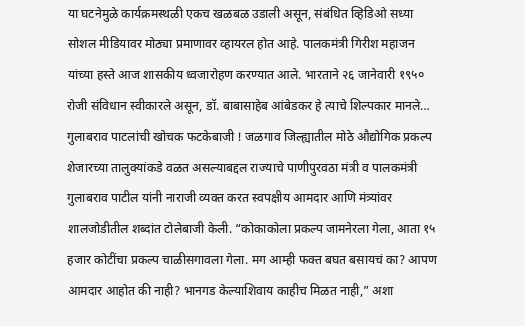या घटनेमुळे कार्यक्रमस्थळी एकच खळबळ उडाली असून, संबंधित व्हिडिओ सध्या सोशल मीडियावर मोठ्या प्रमाणावर व्हायरल होत आहे. पालकमंत्री गिरीश महाजन यांच्या हस्ते आज शासकीय ध्वजारोहण करण्यात आले. भारताने २६ जानेवारी १९५० रोजी संविधान स्वीकारले असून, डॉ. बाबासाहेब आंबेडकर हे त्याचे शिल्पकार मानले…
गुलाबराव पाटलांची खोचक फटकेबाजी ! जळगाव जिल्ह्यातील मोठे औद्योगिक प्रकल्प शेजारच्या तालुक्यांकडे वळत असल्याबद्दल राज्याचे पाणीपुरवठा मंत्री व पालकमंत्री गुलाबराव पाटील यांनी नाराजी व्यक्त करत स्वपक्षीय आमदार आणि मंत्र्यांवर शालजोडीतील शब्दांत टोलेबाजी केली. “कोकाकोला प्रकल्प जामनेरला गेला, आता १५ हजार कोटींचा प्रकल्प चाळीसगावला गेला. मग आम्ही फक्त बघत बसायचं का? आपण आमदार आहोत की नाही? भानगड केल्याशिवाय काहीच मिळत नाही,” अशा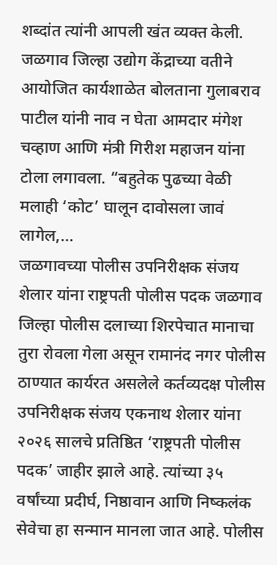शब्दांत त्यांनी आपली खंत व्यक्त केली. जळगाव जिल्हा उद्योग केंद्राच्या वतीने आयोजित कार्यशाळेत बोलताना गुलाबराव पाटील यांनी नाव न घेता आमदार मंगेश चव्हाण आणि मंत्री गिरीश महाजन यांना टोला लगावला. “बहुतेक पुढच्या वेळी मलाही ‘कोट’ घालून दावोसला जावं लागेल,…
जळगावच्या पोलीस उपनिरीक्षक संजय शेलार यांना राष्ट्रपती पोलीस पदक जळगाव जिल्हा पोलीस दलाच्या शिरपेचात मानाचा तुरा रोवला गेला असून रामानंद नगर पोलीस ठाण्यात कार्यरत असलेले कर्तव्यदक्ष पोलीस उपनिरीक्षक संजय एकनाथ शेलार यांना २०२६ सालचे प्रतिष्ठित ‘राष्ट्रपती पोलीस पदक’ जाहीर झाले आहे. त्यांच्या ३५ वर्षांच्या प्रदीर्घ, निष्ठावान आणि निष्कलंक सेवेचा हा सन्मान मानला जात आहे. पोलीस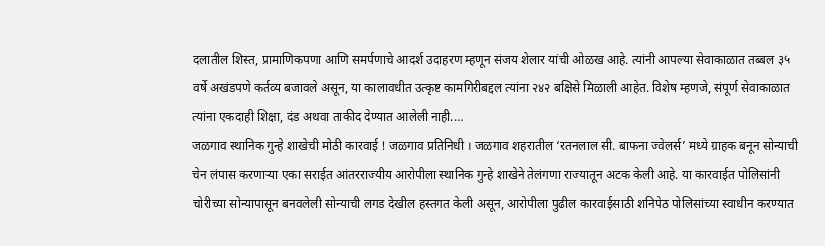दलातील शिस्त, प्रामाणिकपणा आणि समर्पणाचे आदर्श उदाहरण म्हणून संजय शेलार यांची ओळख आहे. त्यांनी आपल्या सेवाकाळात तब्बल ३५ वर्षे अखंडपणे कर्तव्य बजावले असून, या कालावधीत उत्कृष्ट कामगिरीबद्दल त्यांना २४२ बक्षिसे मिळाली आहेत. विशेष म्हणजे, संपूर्ण सेवाकाळात त्यांना एकदाही शिक्षा, दंड अथवा ताकीद देण्यात आलेली नाही.…
जळगाव स्थानिक गुन्हे शाखेची मोठी कारवाई ! जळगाव प्रतिनिधी । जळगाव शहरातील ‘रतनलाल सी. बाफना ज्वेलर्स’ मध्ये ग्राहक बनून सोन्याची चेन लंपास करणाऱ्या एका सराईत आंतरराज्यीय आरोपीला स्थानिक गुन्हे शाखेने तेलंगणा राज्यातून अटक केली आहे. या कारवाईत पोलिसांनी चोरीच्या सोन्यापासून बनवलेली सोन्याची लगड देखील हस्तगत केली असून, आरोपीला पुढील कारवाईसाठी शनिपेठ पोलिसांच्या स्वाधीन करण्यात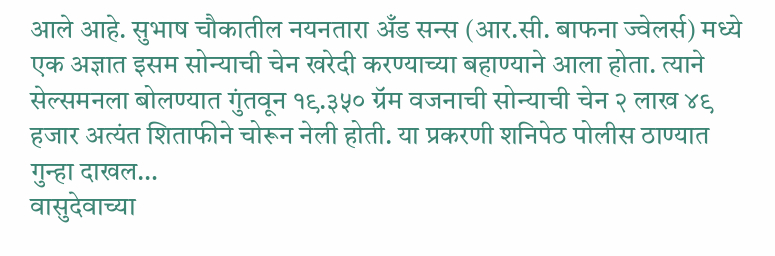आले आहे. सुभाष चौकातील नयनतारा अँड सन्स (आर.सी. बाफना ज्वेलर्स) मध्ये एक अज्ञात इसम सोन्याची चेन खरेदी करण्याच्या बहाण्याने आला होता. त्याने सेल्समनला बोलण्यात गुंतवून १९.३५० ग्रॅम वजनाची सोन्याची चेन २ लाख ४९ हजार अत्यंत शिताफीने चोरून नेली होती. या प्रकरणी शनिपेठ पोलीस ठाण्यात गुन्हा दाखल…
वासुदेवाच्या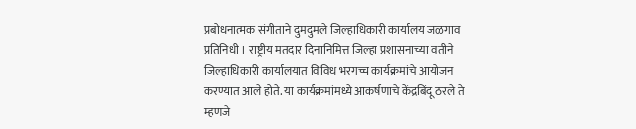प्रबोधनात्मक संगीताने दुमदुमले जिल्हाधिकारी कार्यालय जळगाव प्रतिनिधी । राष्ट्रीय मतदार दिनानिमित्त जिल्हा प्रशासनाच्या वतीने जिल्हाधिकारी कार्यालयात विविध भरगच्च कार्यक्रमांचे आयोजन करण्यात आले होते. या कार्यक्रमांमध्ये आकर्षणाचे केंद्रबिंदू ठरले ते म्हणजे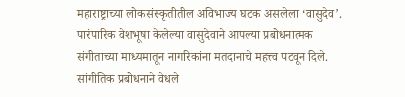महाराष्ट्राच्या लोकसंस्कृतीतील अविभाज्य घटक असलेला ‘वासुदेव’. पारंपारिक वेशभूषा केलेल्या वासुदेवाने आपल्या प्रबोधनात्मक संगीताच्या माध्यमातून नागरिकांना मतदानाचे महत्त्व पटवून दिले. सांगीतिक प्रबोधनाने वेधले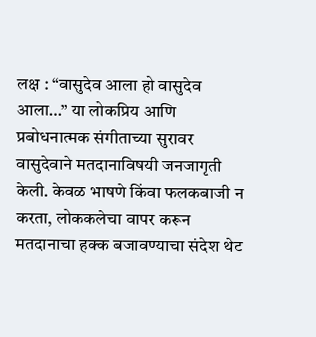लक्ष : “वासुदेव आला हो वासुदेव आला…” या लोकप्रिय आणि प्रबोधनात्मक संगीताच्या सुरावर वासुदेवाने मतदानाविषयी जनजागृती केली. केवळ भाषणे किंवा फलकबाजी न करता, लोककलेचा वापर करून मतदानाचा हक्क बजावण्याचा संदेश थेट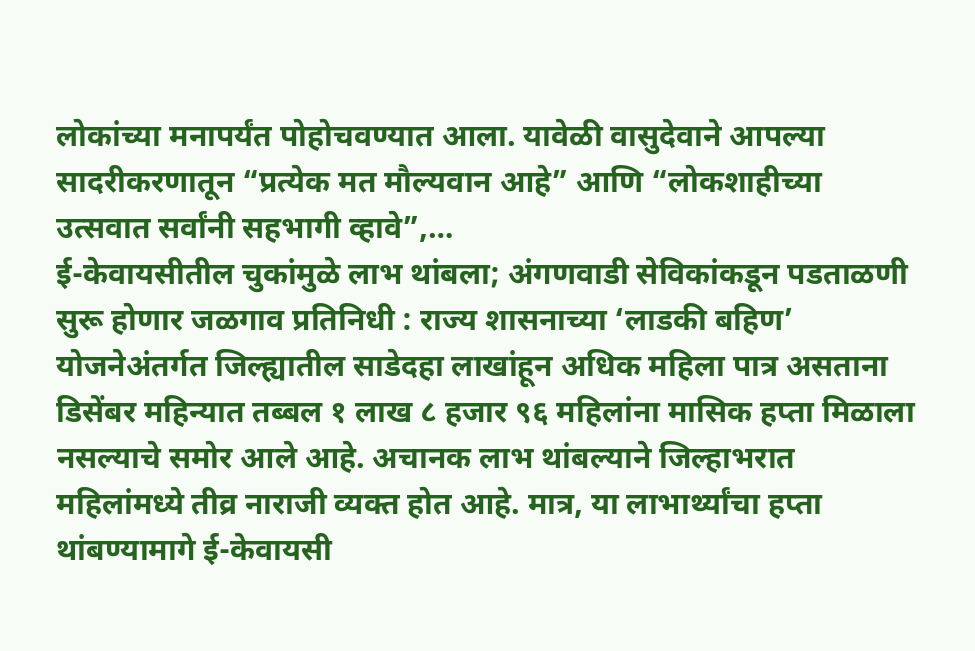लोकांच्या मनापर्यंत पोहोचवण्यात आला. यावेळी वासुदेवाने आपल्या सादरीकरणातून “प्रत्येक मत मौल्यवान आहे” आणि “लोकशाहीच्या उत्सवात सर्वांनी सहभागी व्हावे”,…
ई-केवायसीतील चुकांमुळे लाभ थांबला; अंगणवाडी सेविकांकडून पडताळणी सुरू होणार जळगाव प्रतिनिधी : राज्य शासनाच्या ‘लाडकी बहिण’ योजनेअंतर्गत जिल्ह्यातील साडेदहा लाखांहून अधिक महिला पात्र असताना डिसेंबर महिन्यात तब्बल १ लाख ८ हजार ९६ महिलांना मासिक हप्ता मिळाला नसल्याचे समोर आले आहे. अचानक लाभ थांबल्याने जिल्हाभरात महिलांमध्ये तीव्र नाराजी व्यक्त होत आहे. मात्र, या लाभार्थ्यांचा हप्ता थांबण्यामागे ई-केवायसी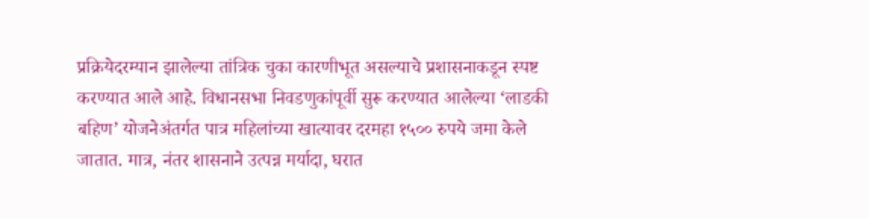प्रक्रियेदरम्यान झालेल्या तांत्रिक चुका कारणीभूत असल्याचे प्रशासनाकडून स्पष्ट करण्यात आले आहे. विधानसभा निवडणुकांपूर्वी सुरू करण्यात आलेल्या ‘लाडकी बहिण’ योजनेअंतर्गत पात्र महिलांच्या खात्यावर दरमहा १५०० रुपये जमा केले जातात. मात्र, नंतर शासनाने उत्पन्न मर्यादा, घरात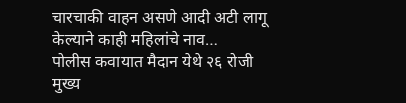चारचाकी वाहन असणे आदी अटी लागू केल्याने काही महिलांचे नाव…
पोलीस कवायात मैदान येथे २६ रोजी मुख्य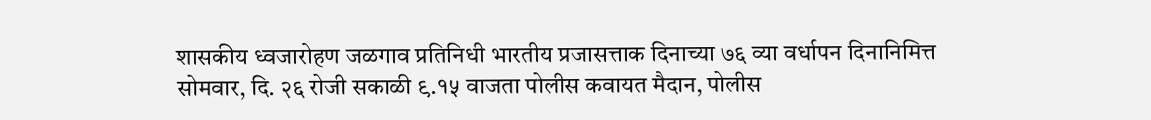शासकीय ध्वजारोहण जळगाव प्रतिनिधी भारतीय प्रजासत्ताक दिनाच्या ७६ व्या वर्धापन दिनानिमित्त सोमवार, दि. २६ रोजी सकाळी ९.१५ वाजता पोलीस कवायत मैदान, पोलीस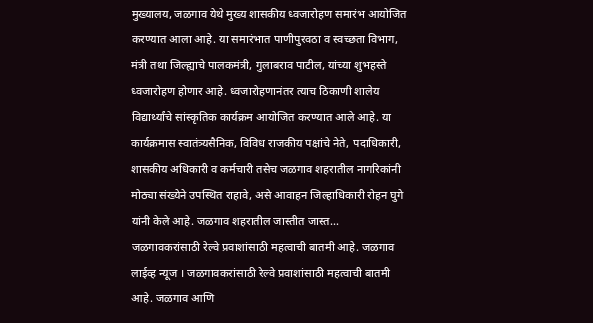मुख्यालय, जळगाव येथे मुख्य शासकीय ध्वजारोहण समारंभ आयोजित करण्यात आला आहे. या समारंभात पाणीपुरवठा व स्वच्छता विभाग, मंत्री तथा जिल्ह्याचे पालकमंत्री, गुलाबराव पाटील, यांच्या शुभहस्ते ध्वजारोहण होणार आहे. ध्वजारोहणानंतर त्याच ठिकाणी शालेय विद्यार्थ्यांचे सांस्कृतिक कार्यक्रम आयोजित करण्यात आले आहे. या कार्यक्रमास स्वातंत्र्यसैनिक, विविध राजकीय पक्षांचे नेते, पदाधिकारी, शासकीय अधिकारी व कर्मचारी तसेच जळगाव शहरातील नागरिकांनी मोठ्या संख्येने उपस्थित राहावे, असे आवाहन जिल्हाधिकारी रोहन घुगे यांनी केले आहे. जळगाव शहरातील जास्तीत जास्त…
जळगावकरांसाठी रेल्वे प्रवाशांसाठी महत्वाची बातमी आहे. जळगाव लाईव्ह न्यूज । जळगावकरांसाठी रेल्वे प्रवाशांसाठी महत्वाची बातमी आहे. जळगाव आणि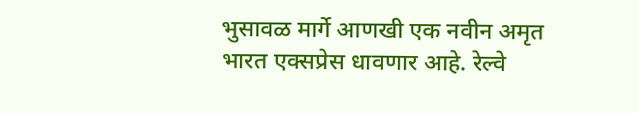भुसावळ मार्गे आणखी एक नवीन अमृत भारत एक्सप्रेस धावणार आहे. रेल्वे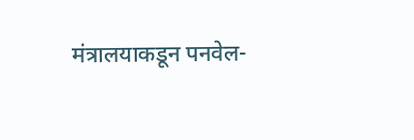मंत्रालयाकडून पनवेल-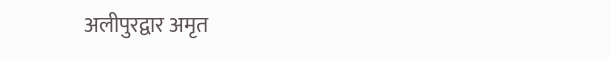अलीपुरद्वार अमृत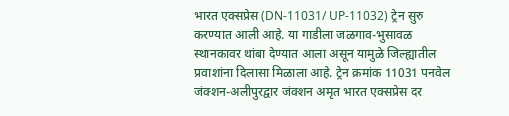भारत एक्सप्रेस (DN-11031/ UP-11032) ट्रेन सुरु करण्यात आली आहे. या गाडीला जळगाव-भुसावळ स्थानकावर थांबा देण्यात आला असून यामुळे जिल्ह्यातील प्रवाशांना दिलासा मिळाला आहे. ट्रेन क्रमांक 11031 पनवेल जंक्शन-अलीपुरद्वार जंक्शन अमृत भारत एक्सप्रेस दर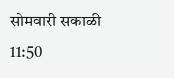सोमवारी सकाळी 11:50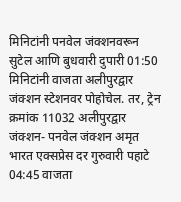मिनिटांनी पनवेल जंक्शनवरून सुटेल आणि बुधवारी दुपारी 01:50 मिनिटांनी वाजता अलीपुरद्वार जंक्शन स्टेशनवर पोहोचेल. तर, ट्रेन क्रमांक 11032 अलीपुरद्वार जंक्शन- पनवेल जंक्शन अमृत भारत एक्सप्रेस दर गुरुवारी पहाटे 04:45 वाजता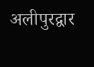अलीपुरद्वार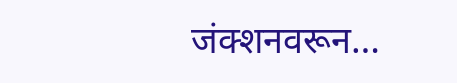जंक्शनवरून…